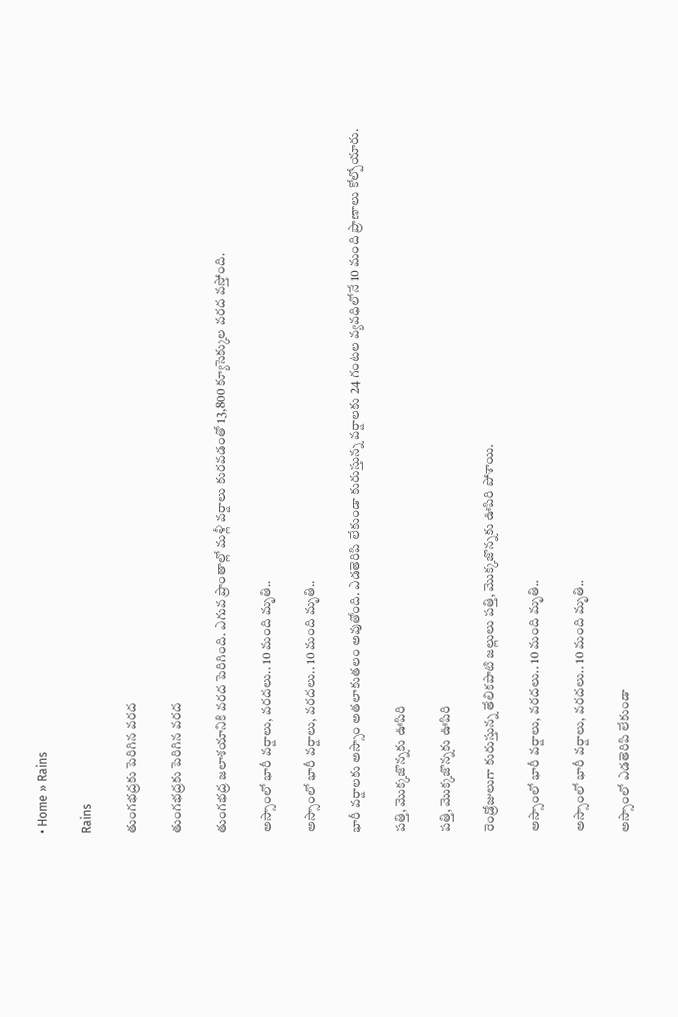• Home » Rains

Rains

తుంగభద్రకు పెరిగిన వరద

తుంగభద్రకు పెరిగిన వరద

తుంగభద్ర జలాశయానికి వరద పెరిగింది. ఎగువ ప్రాంతాల్లో మళ్లీ వర్షాలు కురవడంతో 13,800 క్యూసెక్కుల వరద వస్తోంది.

అస్సాంలో భారీ వర్షాలు, వరదలు.. 10 మంది మృతి..

అస్సాంలో భారీ వర్షాలు, వరదలు.. 10 మంది మృతి..

భారీ వర్షాలకు అస్సాం అతలాకుతలం అవుతోంది. ఎడతెరిపి లేకుండా కురుస్తున్న వర్షాలకు 24 గంటల వ్యవధిలోనే 10 మంది ప్రాణాలు కోల్పోయారు.

పత్తి, మొక్కజొన్నకు ఊపిరి

పత్తి, మొక్కజొన్నకు ఊపిరి

రెండ్రోజులుగా కురుస్తున్న తేలికపాటి జల్లులు పత్తి, మొక్కజొన్నకు ఊపిరి పోశాయి.

అస్సాంలో భారీ వర్షాలు, వరదలు.. 10 మంది మృతి..

అస్సాంలో భారీ వర్షాలు, వరదలు.. 10 మంది మృతి..

అస్సాంలో ఎడతెరిపి లేకుండా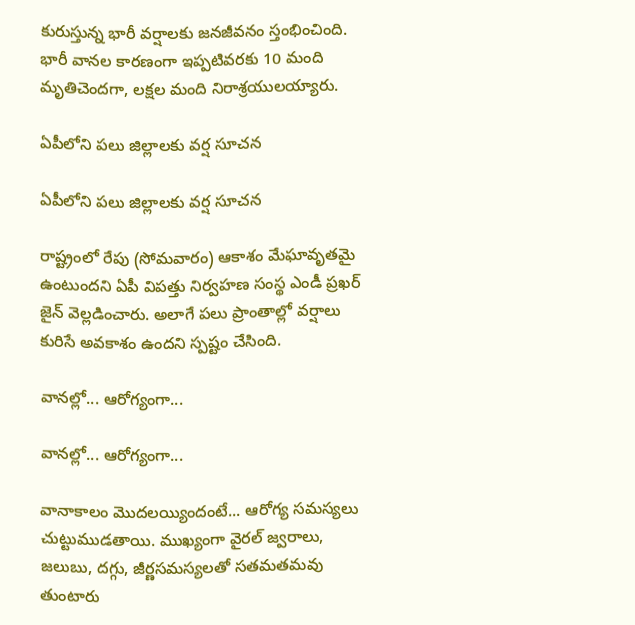కురుస్తున్న భారీ వర్షాలకు జనజీవనం స్తంభించింది. భారీ వానల కారణంగా ఇప్పటివరకు 10 మంది మృతిచెందగా, లక్షల మంది నిరాశ్రయులయ్యారు.

ఏపీలోని పలు జిల్లాలకు వర్ష సూచన

ఏపీలోని పలు జిల్లాలకు వర్ష సూచన

రాష్ట్రంలో రేపు (సోమవారం) ఆకాశం మేఘావృతమై ఉంటుందని ఏపీ విపత్తు నిర్వహణ సంస్థ ఎండీ ప్రఖర్ జైన్ వెల్లడించారు. అలాగే పలు ప్రాంతాల్లో వర్షాలు కురిసే అవకాశం ఉందని స్పష్టం చేసింది.

వానల్లో... ఆరోగ్యంగా...

వానల్లో... ఆరోగ్యంగా...

వానాకాలం మొదలయ్యిందంటే... ఆరోగ్య సమస్యలు చుట్టుముడతాయి. ముఖ్యంగా వైరల్‌ జ్వరాలు, జలుబు, దగ్గు, జీర్ణసమస్యలతో సతమతమవు తుంటారు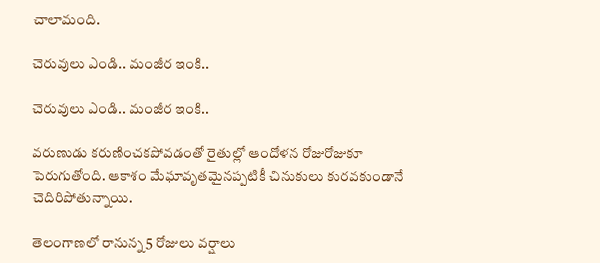చాలామంది.

చెరువులు ఎండి.. మంజీర ఇంకి..

చెరువులు ఎండి.. మంజీర ఇంకి..

వరుణుడు కరుణించకపోవడంతో రైతుల్లో ఆందోళన రోజురోజుకూ పెరుగుతోంది. ఆకాశం మేఘావృతమైనప్పటికీ చినుకులు కురవకుండానే చెదిరిపోతున్నాయి.

తెలంగాణలో రానున్న 5 రోజులు వర్షాలు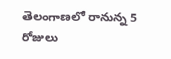తెలంగాణలో రానున్న 5 రోజులు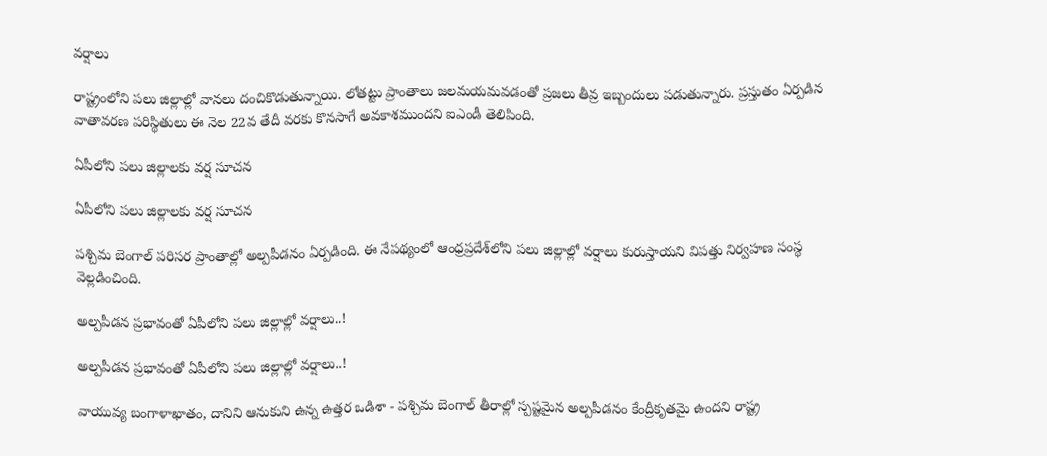వర్షాలు

రాష్ట్రంలోని పలు జిల్లాల్లో వానలు దంచికొడుతున్నాయి. లోతట్టు ప్రాంతాలు జలమయమవడంతో ప్రజలు తీవ్ర ఇబ్బందులు పడుతున్నారు. ప్రస్తుతం ఏర్పడిన వాతావరణ పరిస్థితులు ఈ నెల 22వ తేదీ వరకు కొనసాగే అవకాశముందని ఐఎండీ తెలిపింది.

ఏపీలోని పలు జిల్లాలకు వర్ష సూచన

ఏపీలోని పలు జిల్లాలకు వర్ష సూచన

పశ్చిమ బెంగాల్ పరిసర ప్రాంతాల్లో అల్పపీడనం ఏర్పడింది. ఈ నేపథ్యంలో ఆంధ్రప్రదేశ్‌లోని పలు జిల్లాల్లో వర్షాలు కురుస్తాయని విపత్తు నిర్వహణ సంస్థ వెల్లడించింది.

అల్పపీడన ప్రభావంతో ఏపీలోని పలు జిల్లాల్లో వర్షాలు..!

అల్పపీడన ప్రభావంతో ఏపీలోని పలు జిల్లాల్లో వర్షాలు..!

వాయువ్య బంగాళాఖాతం, దానిని ఆనుకుని ఉన్న ఉత్తర ఒడిశా - పశ్చిమ బెంగాల్ తీరాల్లో స్పష్టమైన అల్పపీడనం కేంద్రీకృతమై ఉందని రాష్ట్ర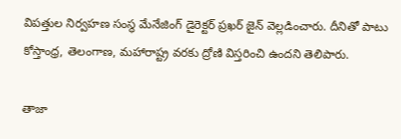విపత్తుల నిర్వహణ సంస్థ మేనేజింగ్ డైరెక్టర్ ప్రఖర్ జైన్ వెల్లడించారు. దీనితో పాటు కోస్తాంధ్ర, తెలంగాణ, మహారాష్ట్ర వరకు ద్రోణి విస్తరించి ఉందని తెలిపారు.

తాజా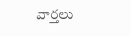వార్తలు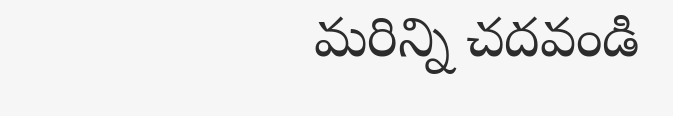మరిన్ని చదవండి